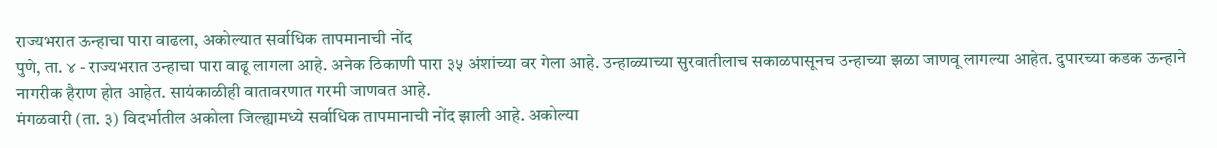राज्यभरात ऊन्हाचा पारा वाढला, अकोल्यात सर्वाधिक तापमानाची नोंद
पुणे, ता. ४ - राज्यभरात उन्हाचा पारा वाढू लागला आहे. अनेक ठिकाणी पारा ३५ अंशांच्या वर गेला आहे. उन्हाळ्याच्या सुरवातीलाच सकाळपासूनच उन्हाच्या झळा जाणवू लागल्या आहेत. दुपारच्या कडक ऊन्हाने नागरीक हैराण होत आहेत. सायंकाळीही वातावरणात गरमी जाणवत आहे.
मंगळवारी (ता. ३) विदर्भातील अकोला जिल्ह्यामध्ये सर्वाधिक तापमानाची नोंद झाली आहे. अकोल्या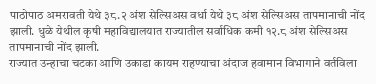पाठोपाठ अमरावती येथे ३८.२ अंश सेल्सिअस वर्धा येथे ३८ अंश सेल्सिअस तापमानाची नोंद झाली. धुळे येथील कृषी महाविद्यालयात राज्यातील सर्वाधिक कमी १२.८ अंश सेल्सिअस तापमानाची नोंद झाली.
राज्यात उन्हाचा चटका आणि उकाडा कायम राहण्याचा अंदाज हवामान विभागाने वर्तविला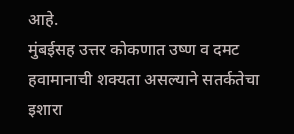आहे.
मुंबईसह उत्तर कोकणात उष्ण व दमट हवामानाची शक्यता असल्याने सतर्कतेचा इशारा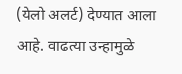(येलो अलर्ट) देण्यात आला आहे. वाढत्या उन्हामुळे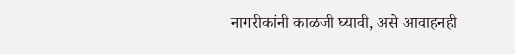नागरीकांनी काळजी घ्यावी, असे आवाहनही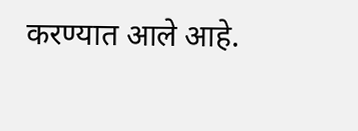करण्यात आले आहे.